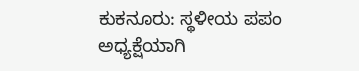ಕುಕನೂರು: ಸ್ಥಳೀಯ ಪಪಂ ಅಧ್ಯಕ್ಷೆಯಾಗಿ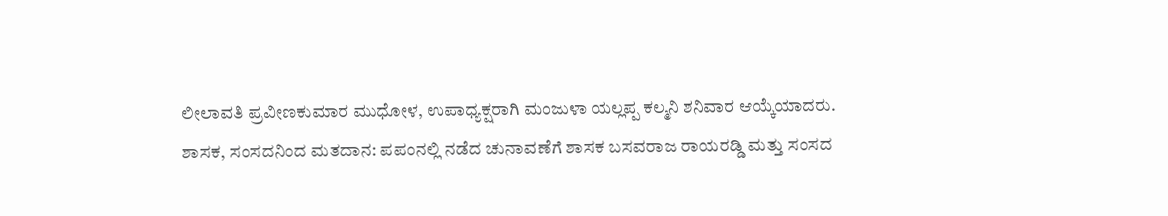ಲೀಲಾವತಿ ಪ್ರವೀಣಕುಮಾರ ಮುಧೋಳ, ಉಪಾಧ್ಯಕ್ಷರಾಗಿ ಮಂಜುಳಾ ಯಲ್ಲಪ್ಪ ಕಲ್ಮನಿ ಶನಿವಾರ ಆಯ್ಕೆಯಾದರು.
ಶಾಸಕ, ಸಂಸದನಿಂದ ಮತದಾನ: ಪಪಂನಲ್ಲಿ ನಡೆದ ಚುನಾವಣೆಗೆ ಶಾಸಕ ಬಸವರಾಜ ರಾಯರಡ್ಡಿ ಮತ್ತು ಸಂಸದ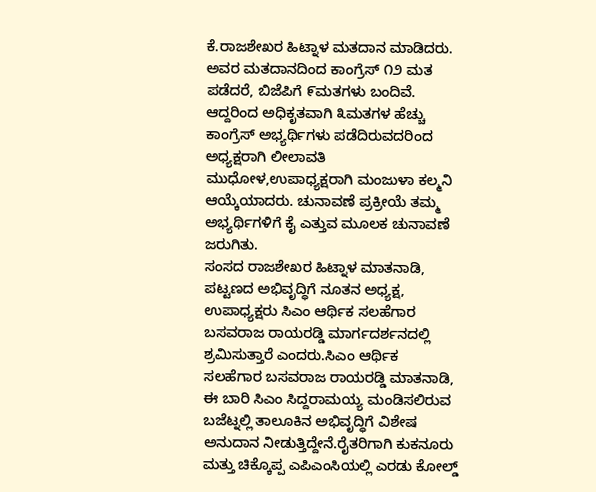ಕೆ.ರಾಜಶೇಖರ ಹಿಟ್ನಾಳ ಮತದಾನ ಮಾಡಿದರು. ಅವರ ಮತದಾನದಿಂದ ಕಾಂಗ್ರೆಸ್ ೧೨ ಮತ ಪಡೆದರೆ, ಬಿಜೆಪಿಗೆ ೯ಮತಗಳು ಬಂದಿವೆ. ಆದ್ದರಿಂದ ಅಧಿಕೃತವಾಗಿ ೩ಮತಗಳ ಹೆಚ್ಚು ಕಾಂಗ್ರೆಸ್ ಅಭ್ಯರ್ಥಿಗಳು ಪಡೆದಿರುವದರಿಂದ ಅಧ್ಯಕ್ಷರಾಗಿ ಲೀಲಾವತಿ ಮುಧೋಳ,ಉಪಾಧ್ಯಕ್ಷರಾಗಿ ಮಂಜುಳಾ ಕಲ್ಮನಿ ಆಯ್ಕೆಯಾದರು. ಚುನಾವಣೆ ಪ್ರಕ್ರೀಯೆ ತಮ್ಮ ಅಭ್ಯರ್ಥಿಗಳಿಗೆ ಕೈ ಎತ್ತುವ ಮೂಲಕ ಚುನಾವಣೆ ಜರುಗಿತು.
ಸಂಸದ ರಾಜಶೇಖರ ಹಿಟ್ನಾಳ ಮಾತನಾಡಿ, ಪಟ್ಟಣದ ಅಭಿವೃದ್ಧಿಗೆ ನೂತನ ಅಧ್ಯಕ್ಷ, ಉಪಾಧ್ಯಕ್ಷರು ಸಿಎಂ ಆರ್ಥಿಕ ಸಲಹೆಗಾರ ಬಸವರಾಜ ರಾಯರಡ್ಡಿ ಮಾರ್ಗದರ್ಶನದಲ್ಲಿ ಶ್ರಮಿಸುತ್ತಾರೆ ಎಂದರು.ಸಿಎಂ ಆರ್ಥಿಕ ಸಲಹೆಗಾರ ಬಸವರಾಜ ರಾಯರಡ್ಡಿ ಮಾತನಾಡಿ, ಈ ಬಾರಿ ಸಿಎಂ ಸಿದ್ದರಾಮಯ್ಯ ಮಂಡಿಸಲಿರುವ ಬಜೆಟ್ನಲ್ಲಿ ತಾಲೂಕಿನ ಅಭಿವೃದ್ಧಿಗೆ ವಿಶೇಷ ಅನುದಾನ ನೀಡುತ್ತಿದ್ದೇನೆ.ರೈತರಿಗಾಗಿ ಕುಕನೂರು ಮತ್ತು ಚಿಕ್ಕೊಪ್ಪ ಎಪಿಎಂಸಿಯಲ್ಲಿ ಎರಡು ಕೋಲ್ಡ್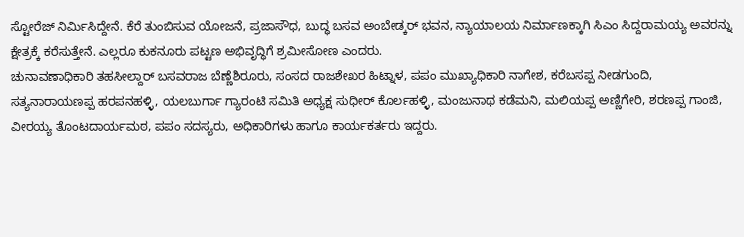ಸ್ಟೋರೆಜ್ ನಿರ್ಮಿಸಿದ್ದೇನೆ. ಕೆರೆ ತುಂಬಿಸುವ ಯೋಜನೆ, ಪ್ರಜಾಸೌಧ, ಬುದ್ಧ ಬಸವ ಅಂಬೇಡ್ಕರ್ ಭವನ, ನ್ಯಾಯಾಲಯ ನಿರ್ಮಾಣಕ್ಕಾಗಿ ಸಿಎಂ ಸಿದ್ದರಾಮಯ್ಯ ಅವರನ್ನು ಕ್ಷೇತ್ರಕ್ಕೆ ಕರೆಸುತ್ತೇನೆ. ಎಲ್ಲರೂ ಕುಕನೂರು ಪಟ್ಟಣ ಅಭಿವೃದ್ಧಿಗೆ ಶ್ರಮೀಸೋಣ ಎಂದರು.
ಚುನಾವಣಾಧಿಕಾರಿ ತಹಸೀಲ್ದಾರ್ ಬಸವರಾಜ ಬೆಣ್ಣೆಶಿರೂರು, ಸಂಸದ ರಾಜಶೇಖರ ಹಿಟ್ನಾಳ, ಪಪಂ ಮುಖ್ಯಾಧಿಕಾರಿ ನಾಗೇಶ, ಕರೆಬಸಪ್ಪ ನೀಡಗುಂದಿ, ಸತ್ಯನಾರಾಯಣಪ್ಪ ಹರಪನಹಳ್ಳಿ, ಯಲಬುರ್ಗಾ ಗ್ಯಾರಂಟಿ ಸಮಿತಿ ಅಧ್ಯಕ್ಷ ಸುಧೀರ್ ಕೊರ್ಲಹಳ್ಳಿ, ಮಂಜುನಾಥ ಕಡೆಮನಿ, ಮಲಿಯಪ್ಪ ಅಣ್ಣಿಗೇರಿ, ಶರಣಪ್ಪ ಗಾಂಜಿ, ವೀರಯ್ಯ ತೊಂಟದಾರ್ಯಮಠ, ಪಪಂ ಸದಸ್ಯರು, ಅಧಿಕಾರಿಗಳು ಹಾಗೂ ಕಾರ್ಯಕರ್ತರು ಇದ್ದರು.